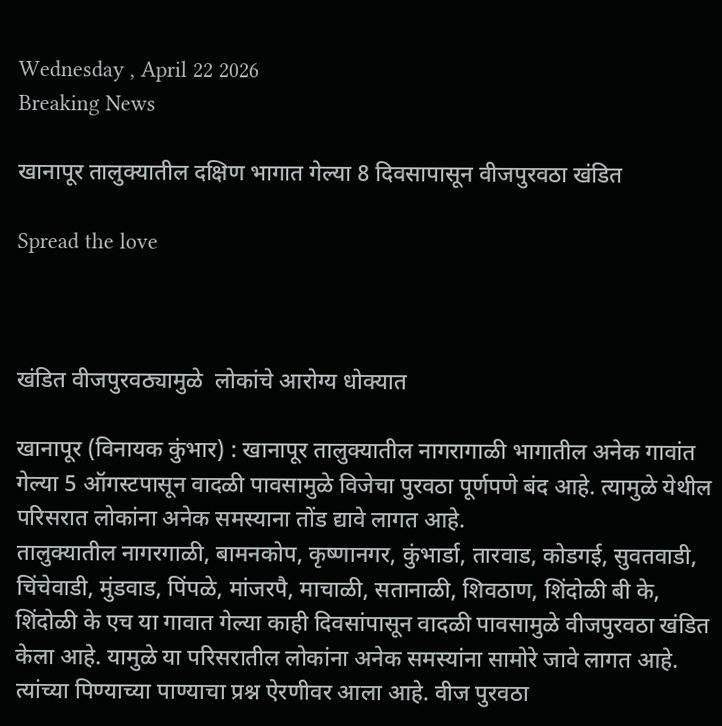Wednesday , April 22 2026
Breaking News

खानापूर तालुक्यातील दक्षिण भागात गेल्या 8 दिवसापासून वीजपुरवठा खंडित

Spread the love



खंडित वीजपुरवठ्यामुळे  लोकांचे आरोग्य धोक्यात

खानापूर (विनायक कुंभार) : खानापूर तालुक्यातील नागरागाळी भागातील अनेक गावांत गेल्या 5 ऑगस्टपासून वादळी पावसामुळे विजेचा पुरवठा पूर्णपणे बंद आहे. त्यामुळे येथील परिसरात लोकांना अनेक समस्याना तोंड द्यावे लागत आहे.
तालुक्यातील नागरगाळी, बामनकोप, कृष्णानगर, कुंभार्डा, तारवाड, कोडगई, सुवतवाडी, चिंचेवाडी, मुंडवाड, पिंपळे, मांजरपै, माचाळी, सतानाळी, शिवठाण, शिंदोळी बी के, शिंदोळी के एच या गावात गेल्या काही दिवसांपासून वादळी पावसामुळे वीजपुरवठा खंडित केला आहे. यामुळे या परिसरातील लोकांना अनेक समस्यांना सामोरे जावे लागत आहे. त्यांच्या पिण्याच्या पाण्याचा प्रश्न ऐरणीवर आला आहे. वीज पुरवठा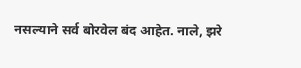नसल्याने सर्व बोरवेल बंद आहेत. नाले, झरे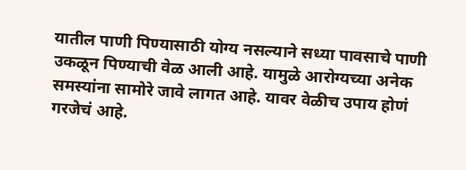यातील पाणी पिण्यासाठी योग्य नसल्याने सध्या पावसाचे पाणी उकळून पिण्याची वेळ आली आहे. यामुळे आरोग्यच्या अनेक समस्यांना सामोरे जावे लागत आहे. यावर वेळीच उपाय होणं गरजेचं आहे.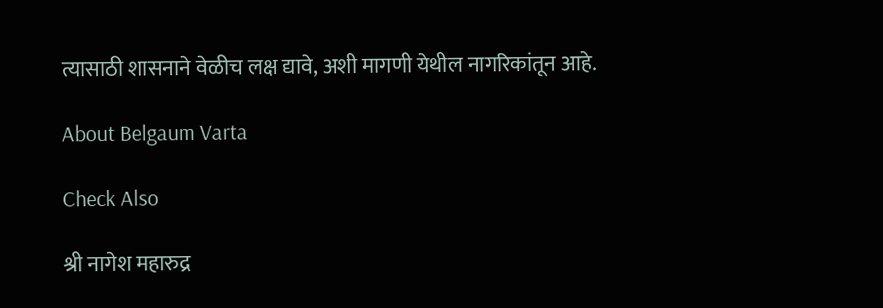त्यासाठी शासनाने वेळीच लक्ष द्यावे, अशी मागणी येथील नागरिकांतून आहे.

About Belgaum Varta

Check Also

श्री नागेश महारुद्र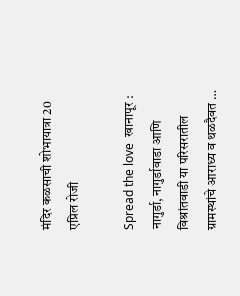मंदिर कळसाची शोभायात्रा 20 एप्रिल रोजी

Spread the love  खानापूर : नागुर्डा, नागुर्डावाडा आणि विश्रांतवाडी या परिसरातील ग्रामस्थांचे आराध्य व थळदैवत …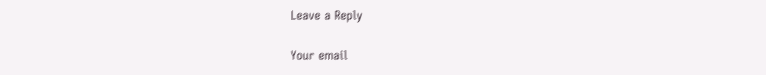Leave a Reply

Your email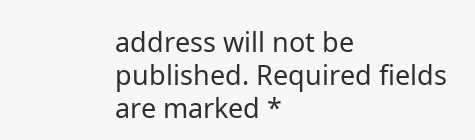address will not be published. Required fields are marked *